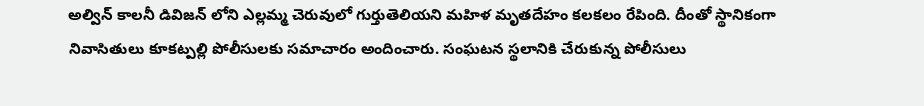అల్విన్ కాలనీ డివిజన్ లోని ఎల్లమ్మ చెరువులో గుర్తుతెలియని మహిళ మృతదేహం కలకలం రేపింది. దీంతో స్థానికంగా నివాసితులు కూకట్పల్లి పోలీసులకు సమాచారం అందించారు. సంఘటన స్థలానికి చేరుకున్న పోలీసులు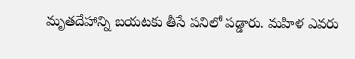మృతదేహాన్ని బయటకు తీసే పనిలో పడ్డారు. మహిళ ఎవరు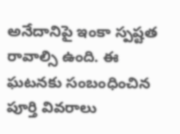అనేదానిపై ఇంకా స్పష్టత రావాల్సి ఉంది. ఈ ఘటనకు సంబంధించిన పూర్తి వివరాలు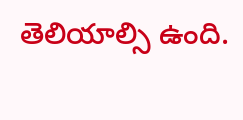తెలియాల్సి ఉంది.